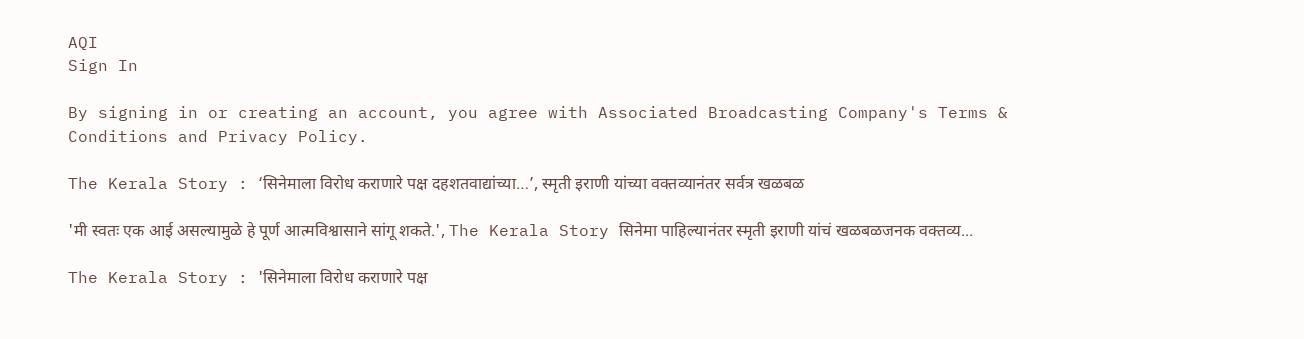AQI
Sign In

By signing in or creating an account, you agree with Associated Broadcasting Company's Terms & Conditions and Privacy Policy.

The Kerala Story : ‘सिनेमाला विरोध कराणारे पक्ष दहशतवाद्यांच्या…’, स्मृती इराणी यांच्या वक्तव्यानंतर सर्वत्र खळबळ

'मी स्वतः एक आई असल्यामुळे हे पूर्ण आत्मविश्वासाने सांगू शकते.', The Kerala Story सिनेमा पाहिल्यानंतर स्मृती इराणी यांचं खळबळजनक वक्तव्य...

The Kerala Story : 'सिनेमाला विरोध कराणारे पक्ष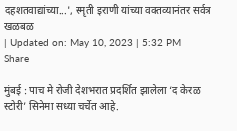दहशतवाद्यांच्या...', स्मृती इराणी यांच्या वक्तव्यानंतर सर्वत्र खळबळ
| Updated on: May 10, 2023 | 5:32 PM
Share

मुंबई : पाच मे रोजी देशभरात प्रदर्शित झालेला ‘द केरळ स्टोरी’ सिनेमा सध्या चर्चेत आहे.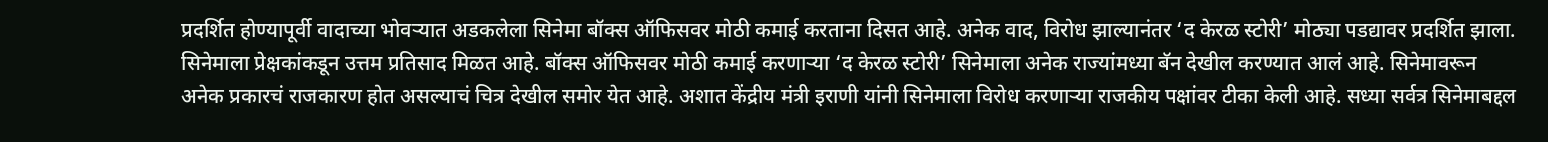प्रदर्शित होण्यापूर्वी वादाच्या भोवऱ्यात अडकलेला सिनेमा बॉक्स ऑफिसवर मोठी कमाई करताना दिसत आहे. अनेक वाद, विरोध झाल्यानंतर ‘द केरळ स्टोरी’ मोठ्या पडद्यावर प्रदर्शित झाला. सिनेमाला प्रेक्षकांकडून उत्तम प्रतिसाद मिळत आहे. बॉक्स ऑफिसवर मोठी कमाई करणाऱ्या ‘द केरळ स्टोरी’ सिनेमाला अनेक राज्यांमध्या बॅन देखील करण्यात आलं आहे. सिनेमावरून अनेक प्रकारचं राजकारण होत असल्याचं चित्र देखील समोर येत आहे. अशात केंद्रीय मंत्री इराणी यांनी सिनेमाला विरोध करणाऱ्या राजकीय पक्षांवर टीका केली आहे. सध्या सर्वत्र सिनेमाबद्दल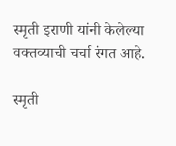स्मृती इराणी यांनी केलेल्या वक्तव्याची चर्चा रंगत आहे.

स्मृती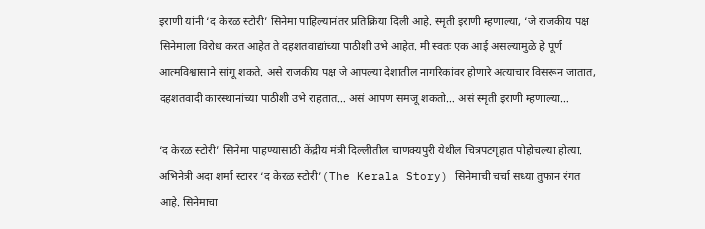इराणी यांनी ‘द केरळ स्टोरी’ सिनेमा पाहिल्यानंतर प्रतिक्रिया दिली आहे. स्मृती इराणी म्हणाल्या, ‘जे राजकीय पक्ष सिनेमाला विरोध करत आहेत ते दहशतवाद्यांच्या पाठीशी उभे आहेत. मी स्वतः एक आई असल्यामुळे हे पूर्ण आत्मविश्वासाने सांगू शकते. असे राजकीय पक्ष जे आपल्या देशातील नागरिकांवर होणारे अत्याचार विसरून जातात, दहशतवादी कारस्थानांच्या पाठीशी उभे राहतात… असं आपण समजू शकतो… असं स्मृती इराणी म्हणाल्या…

‘द केरळ स्टोरी’ सिनेमा पाहण्यासाठी केंद्रीय मंत्री दिल्लीतील चाणक्यपुरी येथील चित्रपटगृहात पोहोचल्या होत्या. अभिनेत्री अदा शर्मा स्टारर ‘द केरळ स्टोरी’(The Kerala Story) सिनेमाची चर्चा सध्या तुफान रंगत आहे. सिनेमाचा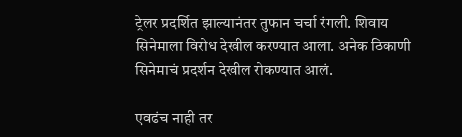ट्रेलर प्रदर्शित झाल्यानंतर तुफान चर्चा रंगली. शिवाय सिनेमाला विरोध देखील करण्यात आला. अनेक ठिकाणी सिनेमाचं प्रदर्शन देखील रोकण्यात आलं.

एवढंच नाही तर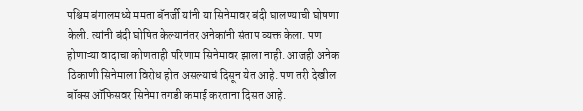पश्चिम बंगालमध्ये ममता बॅनर्जी यांनी या सिनेमावर बंदी घालण्याची घोषणा केली. त्यांनी बंदी घोषित केल्यानंतर अनेकांनी संताप व्यक्त केला. पण होणाऱ्या वादाचा कोणताही परिणाम सिनेमावर झाला नाही. आजही अनेक ठिकाणी सिनेमाला विरोध होत असल्याचं दिसून येत आहे. पण तरी देखील बॉक्स ऑफिसवर सिनेमा तगडी कमाई करताना दिसत आहे.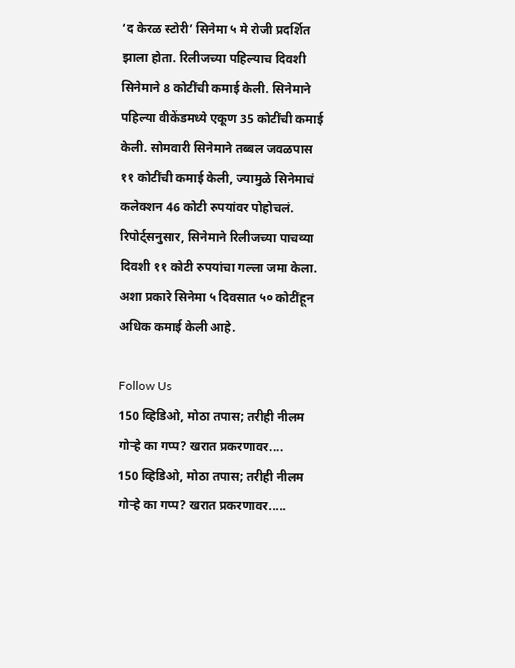‘द केरळ स्टोरी’ सिनेमा ५ मे रोजी प्रदर्शित झाला होता. रिलीजच्या पहिल्याच दिवशी सिनेमाने 8 कोटींची कमाई केली. सिनेमाने पहिल्या वीकेंडमध्ये एकूण 35 कोटींची कमाई केली. सोमवारी सिनेमाने तब्बल जवळपास ११ कोटींची कमाई केली, ज्यामुळे सिनेमाचं कलेक्शन 46 कोटी रुपयांवर पोहोचलं. रिपोर्ट्सनुसार, सिनेमाने रिलीजच्या पाचव्या दिवशी ११ कोटी रुपयांचा गल्ला जमा केला. अशा प्रकारे सिनेमा ५ दिवसात ५० कोटींहून अधिक कमाई केली आहे.

Follow Us
150 व्हिडिओ, मोठा तपास; तरीही नीलम गोऱ्हे का गप्प? खरात प्रकरणावर....
150 व्हिडिओ, मोठा तपास; तरीही नीलम गोऱ्हे का गप्प? खरात प्रकरणावर.....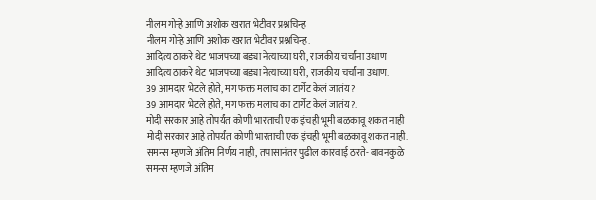नीलम गोऱ्हे आणि अशोक खरात भेटीवर प्रश्नचिन्ह
नीलम गोऱ्हे आणि अशोक खरात भेटीवर प्रश्नचिन्ह.
आदित्य ठाकरे थेट भाजपच्या बड्या नेत्याच्या घरी, राजकीय चर्चांना उधाण
आदित्य ठाकरे थेट भाजपच्या बड्या नेत्याच्या घरी, राजकीय चर्चांना उधाण.
39 आमदार भेटले होते, मग फक्त मलाच का टार्गेट केलं जातंय?
39 आमदार भेटले होते, मग फक्त मलाच का टार्गेट केलं जातंय?.
मोदी सरकार आहे तोपर्यंत कोणी भारताची एक इंचही भूमी बळकावू शकत नाही
मोदी सरकार आहे तोपर्यंत कोणी भारताची एक इंचही भूमी बळकावू शकत नाही.
समन्स म्हणजे अंतिम निर्णय नाही, तपासानंतर पुढील कारवाई ठरते- बावनकुळे
समन्स म्हणजे अंतिम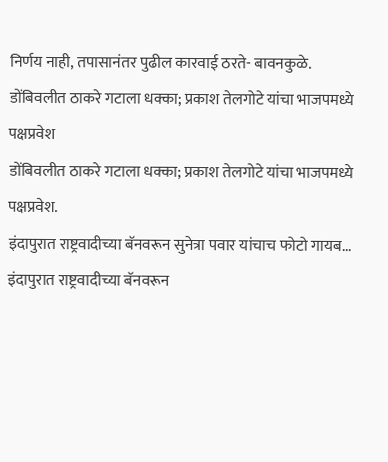निर्णय नाही, तपासानंतर पुढील कारवाई ठरते- बावनकुळे.
डोंबिवलीत ठाकरे गटाला धक्का; प्रकाश तेलगोटे यांचा भाजपमध्ये पक्षप्रवेश
डोंबिवलीत ठाकरे गटाला धक्का; प्रकाश तेलगोटे यांचा भाजपमध्ये पक्षप्रवेश.
इंदापुरात राष्ट्रवादीच्या बॅनवरून सुनेत्रा पवार यांचाच फोटो गायब...
इंदापुरात राष्ट्रवादीच्या बॅनवरून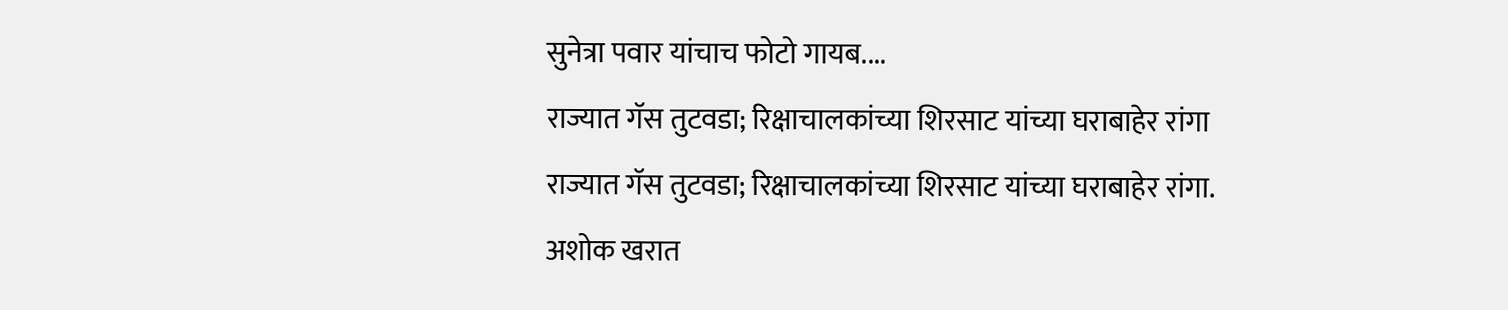सुनेत्रा पवार यांचाच फोटो गायब....
राज्यात गॅस तुटवडा; रिक्षाचालकांच्या शिरसाट यांच्या घराबाहेर रांगा
राज्यात गॅस तुटवडा; रिक्षाचालकांच्या शिरसाट यांच्या घराबाहेर रांगा.
अशोक खरात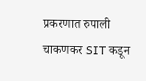प्रकरणात रुपाली चाकणकर SIT कडून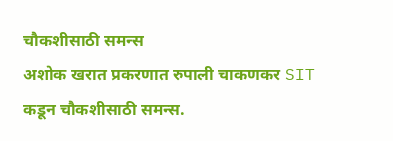चौकशीसाठी समन्स
अशोक खरात प्रकरणात रुपाली चाकणकर SIT कडून चौकशीसाठी समन्स.